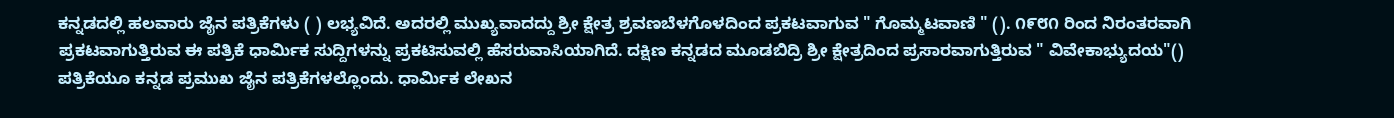ಕನ್ನಡದಲ್ಲಿ ಹಲವಾರು ಜೈನ ಪತ್ರಿಕೆಗಳು ( ) ಲಭ್ಯವಿದೆ. ಅದರಲ್ಲಿ ಮುಖ್ಯವಾದದ್ದು ಶ್ರೀ ಕ್ಷೇತ್ರ ಶ್ರವಣಬೆಳಗೊಳದಿಂದ ಪ್ರಕಟವಾಗುವ " ಗೊಮ್ಮಟವಾಣಿ " (). ೧೯೮೧ ರಿಂದ ನಿರಂತರವಾಗಿ ಪ್ರಕಟವಾಗುತ್ತಿರುವ ಈ ಪತ್ರಿಕೆ ಧಾರ್ಮಿಕ ಸುದ್ದಿಗಳನ್ನು ಪ್ರಕಟಿಸುವಲ್ಲಿ ಹೆಸರುವಾಸಿಯಾಗಿದೆ. ದಕ್ಷಿಣ ಕನ್ನಡದ ಮೂಡಬಿದ್ರಿ ಶ್ರೀ ಕ್ಷೇತ್ರದಿಂದ ಪ್ರಸಾರವಾಗುತ್ತಿರುವ " ವಿವೇಕಾಭ್ಯುದಯ"() ಪತ್ರಿಕೆಯೂ ಕನ್ನಡ ಪ್ರಮುಖ ಜೈನ ಪತ್ರಿಕೆಗಳಲ್ಲೊಂದು. ಧಾರ್ಮಿಕ ಲೇಖನ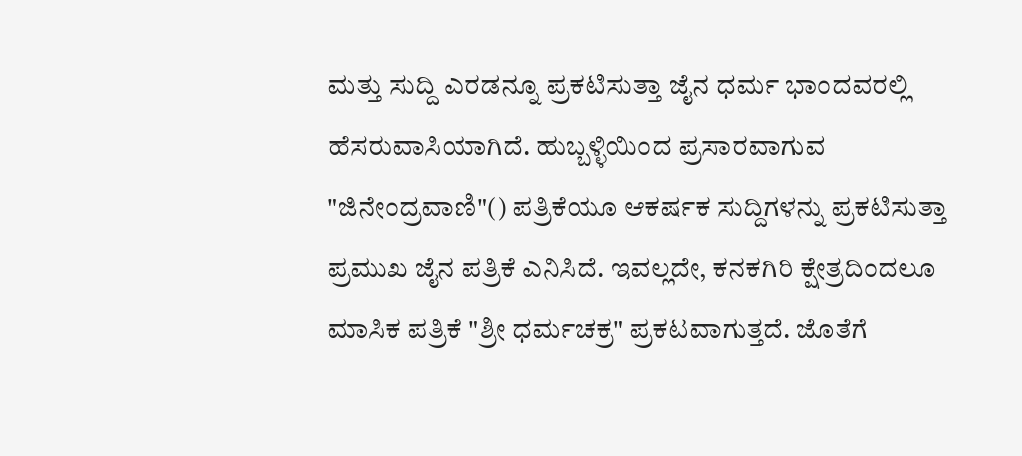ಮತ್ತು ಸುದ್ದಿ ಎರಡನ್ನೂ ಪ್ರಕಟಿಸುತ್ತಾ ಜೈನ ಧರ್ಮ ಭಾಂದವರಲ್ಲಿ ಹೆಸರುವಾಸಿಯಾಗಿದೆ. ಹುಬ್ಬಳ್ಳಿಯಿಂದ ಪ್ರಸಾರವಾಗುವ "ಜಿನೇಂದ್ರವಾಣಿ"() ಪತ್ರಿಕೆಯೂ ಆಕರ್ಷಕ ಸುದ್ದಿಗಳನ್ನು ಪ್ರಕಟಿಸುತ್ತಾ ಪ್ರಮುಖ ಜೈನ ಪತ್ರಿಕೆ ಎನಿಸಿದೆ. ಇವಲ್ಲದೇ, ಕನಕಗಿರಿ ಕ್ಷೇತ್ರದಿಂದಲೂ ಮಾಸಿಕ ಪತ್ರಿಕೆ "ಶ್ರೀ ಧರ್ಮಚಕ್ರ" ಪ್ರಕಟವಾಗುತ್ತದೆ. ಜೊತೆಗೆ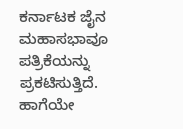ಕರ್ನಾಟಕ ಜೈನ ಮಹಾಸಭಾವೂ ಪತ್ರಿಕೆಯನ್ನು ಪ್ರಕಟಿಸುತ್ತಿದೆ. ಹಾಗೆಯೇ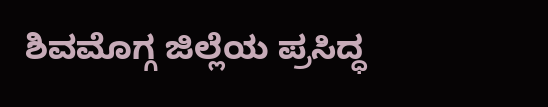ಶಿವಮೊಗ್ಗ ಜಿಲ್ಲೆಯ ಪ್ರಸಿದ್ಧ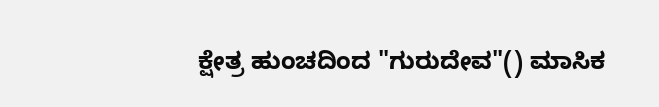ಕ್ಷೇತ್ರ ಹುಂಚದಿಂದ "ಗುರುದೇವ"() ಮಾಸಿಕ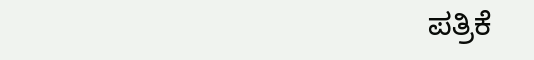ಪತ್ರಿಕೆ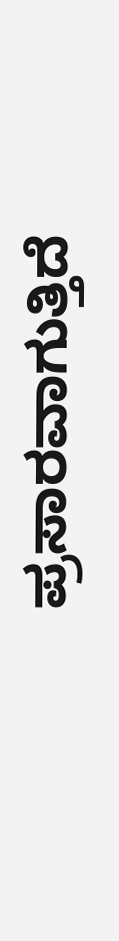ಪ್ರಸಾರವಾಗುತ್ತಿದೆ